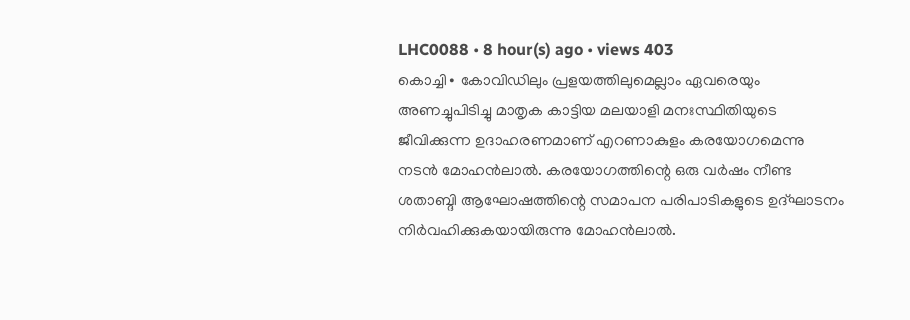LHC0088 • 8 hour(s) ago • views 403
കൊച്ചി∙ കോവിഡിലും പ്രളയത്തിലുമെല്ലാം ഏവരെയും അണച്ചുപിടിച്ചു മാതൃക കാട്ടിയ മലയാളി മനഃസ്ഥിതിയുടെ ജീവിക്കുന്ന ഉദാഹരണമാണ് എറണാകുളം കരയോഗമെന്നു നടൻ മോഹൻലാൽ. കരയോഗത്തിന്റെ ഒരു വർഷം നീണ്ട ശതാബ്ദി ആഘോഷത്തിന്റെ സമാപന പരിപാടികളുടെ ഉദ്ഘാടനം നിർവഹിക്കുകയായിരുന്നു മോഹൻലാൽ.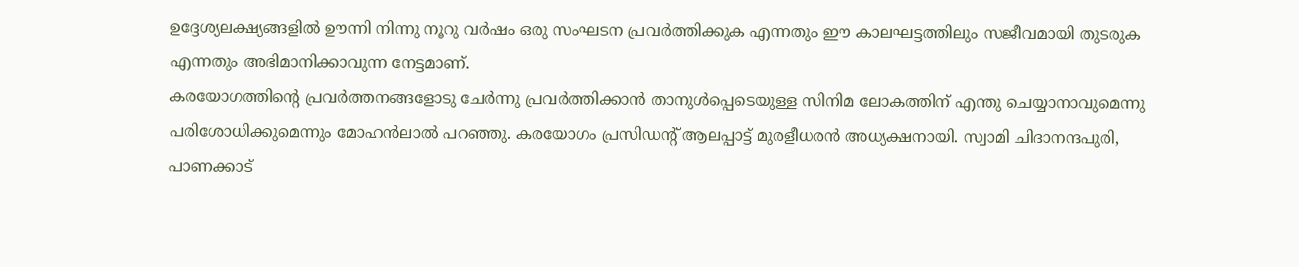ഉദ്ദേശ്യലക്ഷ്യങ്ങളിൽ ഊന്നി നിന്നു നൂറു വർഷം ഒരു സംഘടന പ്രവർത്തിക്കുക എന്നതും ഈ കാലഘട്ടത്തിലും സജീവമായി തുടരുക എന്നതും അഭിമാനിക്കാവുന്ന നേട്ടമാണ്.
കരയോഗത്തിന്റെ പ്രവർത്തനങ്ങളോടു ചേർന്നു പ്രവർത്തിക്കാൻ താനുൾപ്പെടെയുള്ള സിനിമ ലോകത്തിന് എന്തു ചെയ്യാനാവുമെന്നു പരിശോധിക്കുമെന്നും മോഹൻലാൽ പറഞ്ഞു. കരയോഗം പ്രസിഡന്റ് ആലപ്പാട്ട് മുരളീധരൻ അധ്യക്ഷനായി. സ്വാമി ചിദാനന്ദപുരി, പാണക്കാട്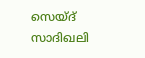സെയ്ദ് സാദിഖലി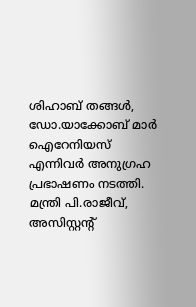ശിഹാബ് തങ്ങൾ, ഡോ.യാക്കോബ് മാർ ഐറേനിയസ് എന്നിവർ അനുഗ്രഹ പ്രഭാഷണം നടത്തി. മന്ത്രി പി.രാജീവ്, അസിസ്റ്റന്റ്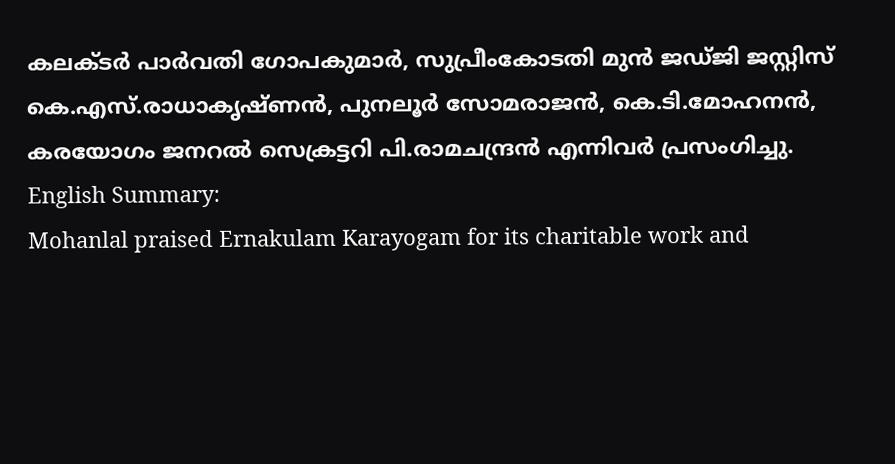കലക്ടർ പാർവതി ഗോപകുമാർ, സുപ്രീംകോടതി മുൻ ജഡ്ജി ജസ്റ്റിസ് കെ.എസ്.രാധാകൃഷ്ണൻ, പുനലൂർ സോമരാജൻ, കെ.ടി.മോഹനൻ, കരയോഗം ജനറൽ സെക്രട്ടറി പി.രാമചന്ദ്രൻ എന്നിവർ പ്രസംഗിച്ചു. English Summary:
Mohanlal praised Ernakulam Karayogam for its charitable work and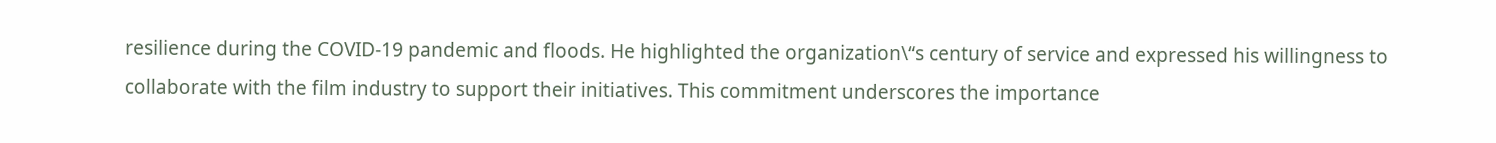resilience during the COVID-19 pandemic and floods. He highlighted the organization\“s century of service and expressed his willingness to collaborate with the film industry to support their initiatives. This commitment underscores the importance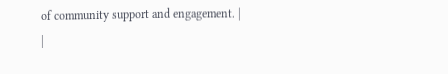of community support and engagement. |
|